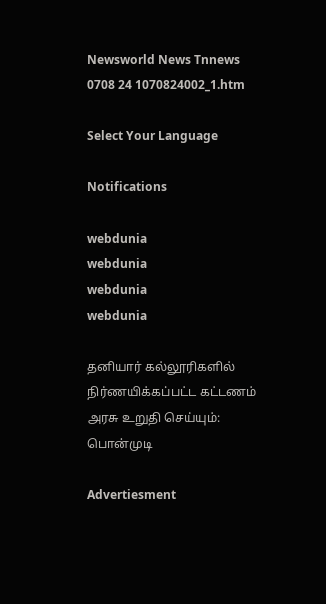Newsworld News Tnnews 0708 24 1070824002_1.htm

Select Your Language

Notifications

webdunia
webdunia
webdunia
webdunia

தனியார் கல்லூரிகளில் நிர்ணயிக்கப்பட்ட கட்டணம் அரசு உறுதி செய்யும்: பொன்முடி

Advertiesment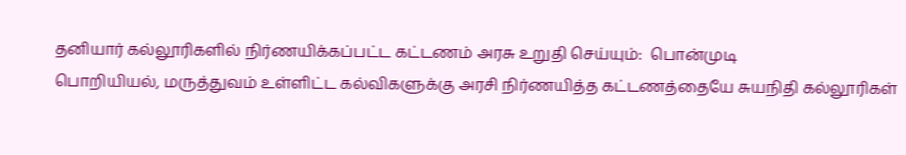தனியார் கல்லூரிகளில் நிர்ணயிக்கப்பட்ட கட்டணம் அரசு உறுதி செய்யும்:  பொன்முடி
பொறியியல், மருத்துவம் உள்ளிட்ட கல்விகளுக்கு அரசி நிர்ணயித்த கட்டணத்தையே சுயநிதி கல்லூரிகள்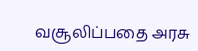வசூலிப்பதை அரசு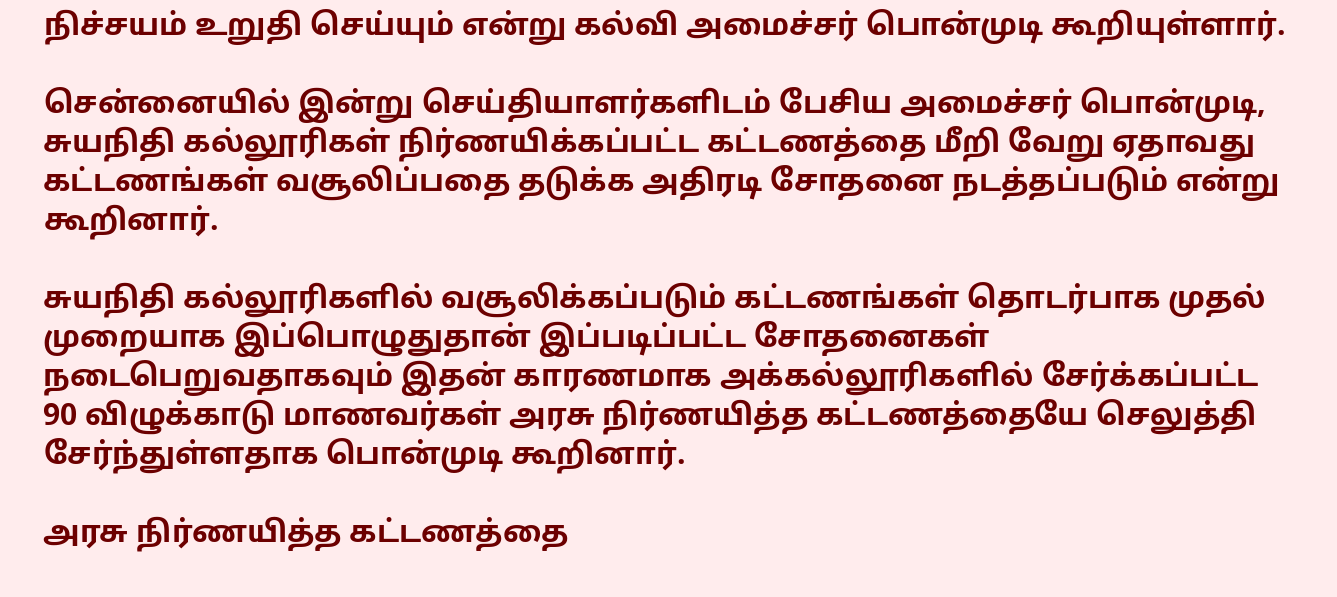நிச்சயம் உறுதி செய்யும் என்று கல்வி அமைச்சர் பொன்முடி கூறியுள்ளார்.

சென்னையில் இன்று செய்தியாளர்களிடம் பேசிய அமைச்சர் பொன்முடி, சுயநிதி கல்லூரிகள் நிர்ணயிக்கப்பட்ட கட்டணத்தை மீறி வேறு ஏதாவது கட்டணங்கள் வசூலிப்பதை தடுக்க அதிரடி சோதனை நடத்தப்படும் என்று கூறினார்.

சுயநிதி கல்லூரிகளில் வசூலிக்கப்படும் கட்டணங்கள் தொடர்பாக முதல் முறையாக இப்பொழுதுதான் இப்படிப்பட்ட சோதனைகள் நடைபெறுவதாகவும் இதன் காரணமாக அக்கல்லூரிகளில் சேர்க்கப்பட்ட 90 விழுக்காடு மாணவர்கள் அரசு நிர்ணயித்த கட்டணத்தையே செலுத்தி சேர்ந்துள்ளதாக பொன்முடி கூறினார்.

அரசு நிர்ணயித்த கட்டணத்தை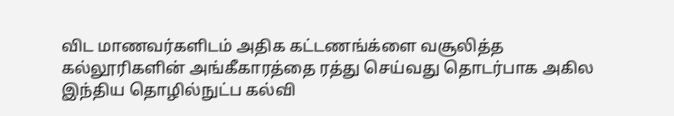விட மாணவர்களிடம் அதிக கட்டணங்க்ளை வசூலித்த கல்லூரிகளின் அங்கீகாரத்தை ரத்து செய்வது தொடர்பாக அகில இந்திய தொழில்நுட்ப கல்வி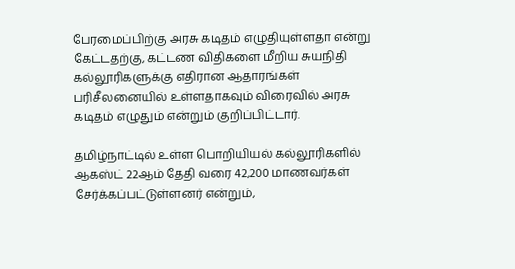பேரமைப்பிற்கு அரசு கடிதம் எழுதியுள்ளதா என்று கேட்டதற்கு, கட்டண விதிகளை மீறிய சுயநிதி கல்லூரிகளுக்கு எதிரான ஆதாரங்கள் பரிசீலனையில் உள்ளதாகவும் விரைவில் அரசு கடிதம் எழுதும் என்றும் குறிப்பிட்டார்.

தமிழ்நாட்டில் உள்ள பொறியியல் கல்லூரிகளில் ஆகஸ்ட் 22ஆம் தேதி வரை 42,200 மாணவர்கள் சேர்க்கப்பட்டுள்ளனர் என்றும்,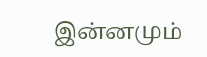இன்னமும்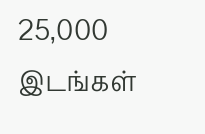25,000 இடங்கள்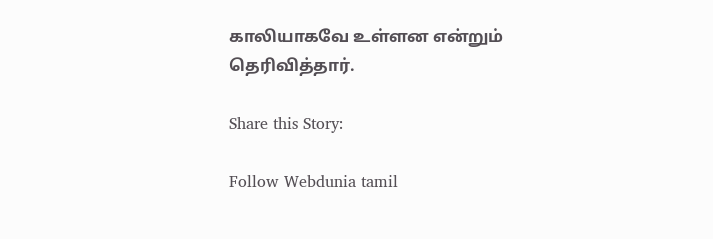காலியாகவே உள்ளன என்றும் தெரிவித்தார்.

Share this Story:

Follow Webdunia tamil